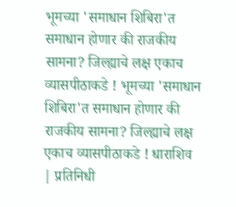भूमच्या 'समाधान शिबिरा'त समाधान होणार की राजकीय सामना? जिल्ह्याचे लक्ष एकाच व्यासपीठाकडे ! भूमच्या 'समाधान शिबिरा'त समाधान होणार की राजकीय सामना? जिल्ह्याचे लक्ष एकाच व्यासपीठाकडे ! धाराशिव | प्रतिनिधी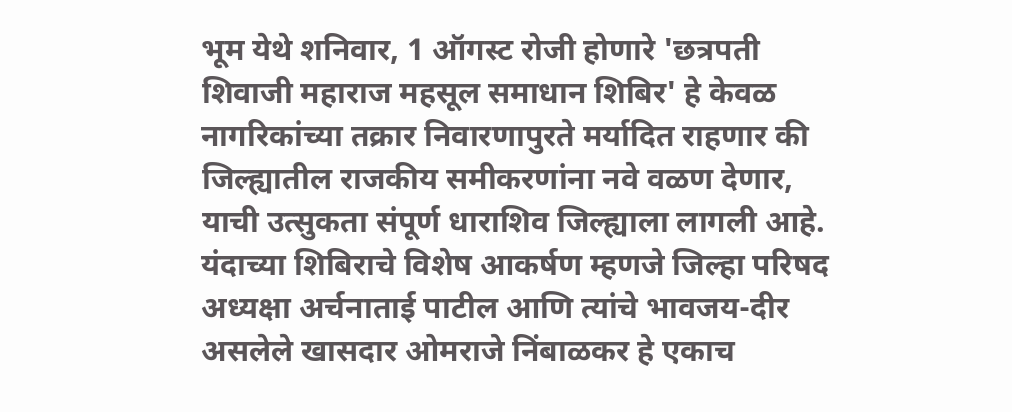भूम येथे शनिवार, 1 ऑगस्ट रोजी होणारे 'छत्रपती शिवाजी महाराज महसूल समाधान शिबिर' हे केवळ नागरिकांच्या तक्रार निवारणापुरते मर्यादित राहणार की जिल्ह्यातील राजकीय समीकरणांना नवे वळण देणार, याची उत्सुकता संपूर्ण धाराशिव जिल्ह्याला लागली आहे. यंदाच्या शिबिराचे विशेष आकर्षण म्हणजे जिल्हा परिषद अध्यक्षा अर्चनाताई पाटील आणि त्यांचे भावजय-दीर असलेले खासदार ओमराजे निंबाळकर हे एकाच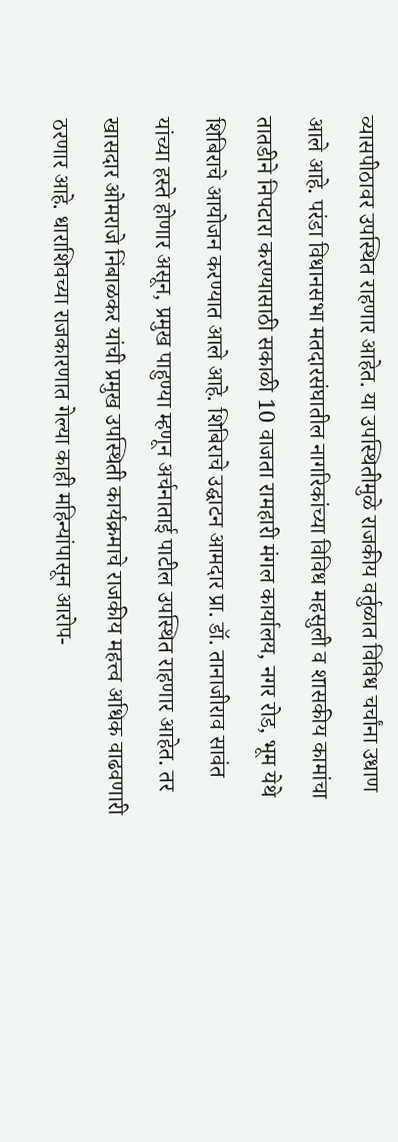व्यासपीठावर उपस्थित राहणार आहेत. या उपस्थितीमुळे राजकीय वर्तुळात विविध चर्चांना उधाण आले आहे. परंडा विधानसभा मतदारसंघातील नागरिकांच्या विविध महसुली व शासकीय कामांचा तातडीने निपटारा करण्यासाठी सकाळी 10 वाजता रामहारी मंगल कार्यालय, नगर रोड, भूम येथे शिबिराचे आयोजन करण्यात आले आहे. शिबिराचे उद्घाटन आमदार प्रा. डॉ. तानाजीराव सावंत यांच्या हस्ते होणार असून, प्रमुख पाहुण्या म्हणून अर्चनाताई पाटील उपस्थित राहणार आहेत. तर खासदार ओमराजे निंबाळकर यांची प्रमुख उपस्थिती कार्यक्रमाचे राजकीय महत्त्व अधिक वाढवणारी ठरणार आहे. धाराशिवच्या राजकारणात गेल्या काही महिन्यांपासून आरोप-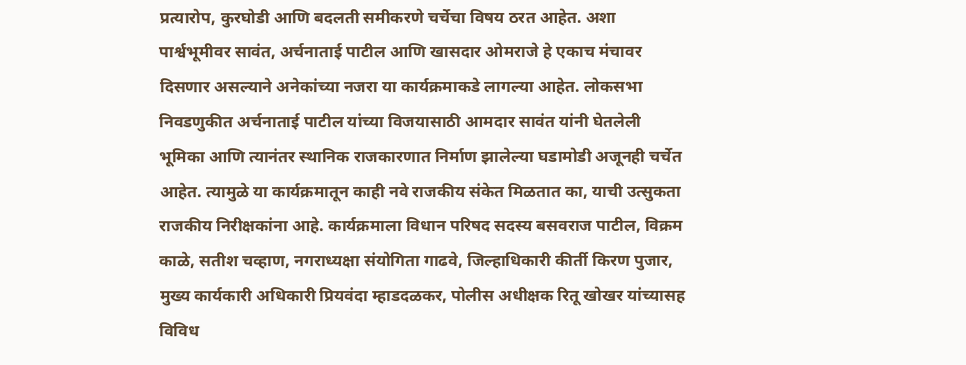प्रत्यारोप, कुरघोडी आणि बदलती समीकरणे चर्चेचा विषय ठरत आहेत. अशा पार्श्वभूमीवर सावंत, अर्चनाताई पाटील आणि खासदार ओमराजे हे एकाच मंचावर दिसणार असल्याने अनेकांच्या नजरा या कार्यक्रमाकडे लागल्या आहेत. लोकसभा निवडणुकीत अर्चनाताई पाटील यांच्या विजयासाठी आमदार सावंत यांनी घेतलेली भूमिका आणि त्यानंतर स्थानिक राजकारणात निर्माण झालेल्या घडामोडी अजूनही चर्चेत आहेत. त्यामुळे या कार्यक्रमातून काही नवे राजकीय संकेत मिळतात का, याची उत्सुकता राजकीय निरीक्षकांना आहे. कार्यक्रमाला विधान परिषद सदस्य बसवराज पाटील, विक्रम काळे, सतीश चव्हाण, नगराध्यक्षा संयोगिता गाढवे, जिल्हाधिकारी कीर्ती किरण पुजार, मुख्य कार्यकारी अधिकारी प्रियवंदा म्हाडदळकर, पोलीस अधीक्षक रितू खोखर यांच्यासह विविध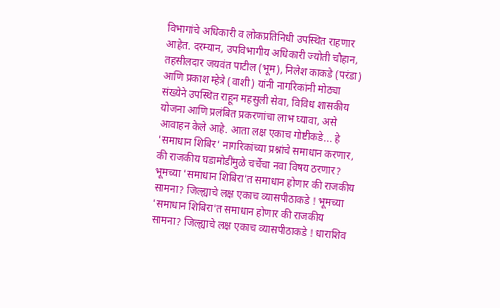विभागांचे अधिकारी व लोकप्रतिनिधी उपस्थित राहणार आहेत. दरम्यान, उपविभागीय अधिकारी ज्योती चौहान, तहसीलदार जयवंत पाटील (भूम), निलेश काकडे (परंडा) आणि प्रकाश म्हेत्रे (वाशी) यांनी नागरिकांनी मोठ्या संख्येने उपस्थित राहून महसुली सेवा, विविध शासकीय योजना आणि प्रलंबित प्रकरणांचा लाभ घ्यावा, असे आवाहन केले आहे. आता लक्ष एकाच गोष्टीकडे... हे 'समाधान शिबिर' नागरिकांच्या प्रश्नांचे समाधान करणार, की राजकीय घडामोडींमुळे चर्चेचा नवा विषय ठरणार?
भूमच्या 'समाधान शिबिरा'त समाधान होणार की राजकीय सामना? जिल्ह्याचे लक्ष एकाच व्यासपीठाकडे ! भूमच्या 'समाधान शिबिरा'त समाधान होणार की राजकीय सामना? जिल्ह्याचे लक्ष एकाच व्यासपीठाकडे ! धाराशिव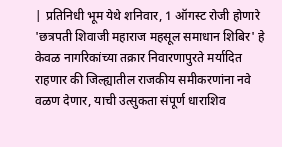| प्रतिनिधी भूम येथे शनिवार, 1 ऑगस्ट रोजी होणारे 'छत्रपती शिवाजी महाराज महसूल समाधान शिबिर' हे केवळ नागरिकांच्या तक्रार निवारणापुरते मर्यादित राहणार की जिल्ह्यातील राजकीय समीकरणांना नवे वळण देणार, याची उत्सुकता संपूर्ण धाराशिव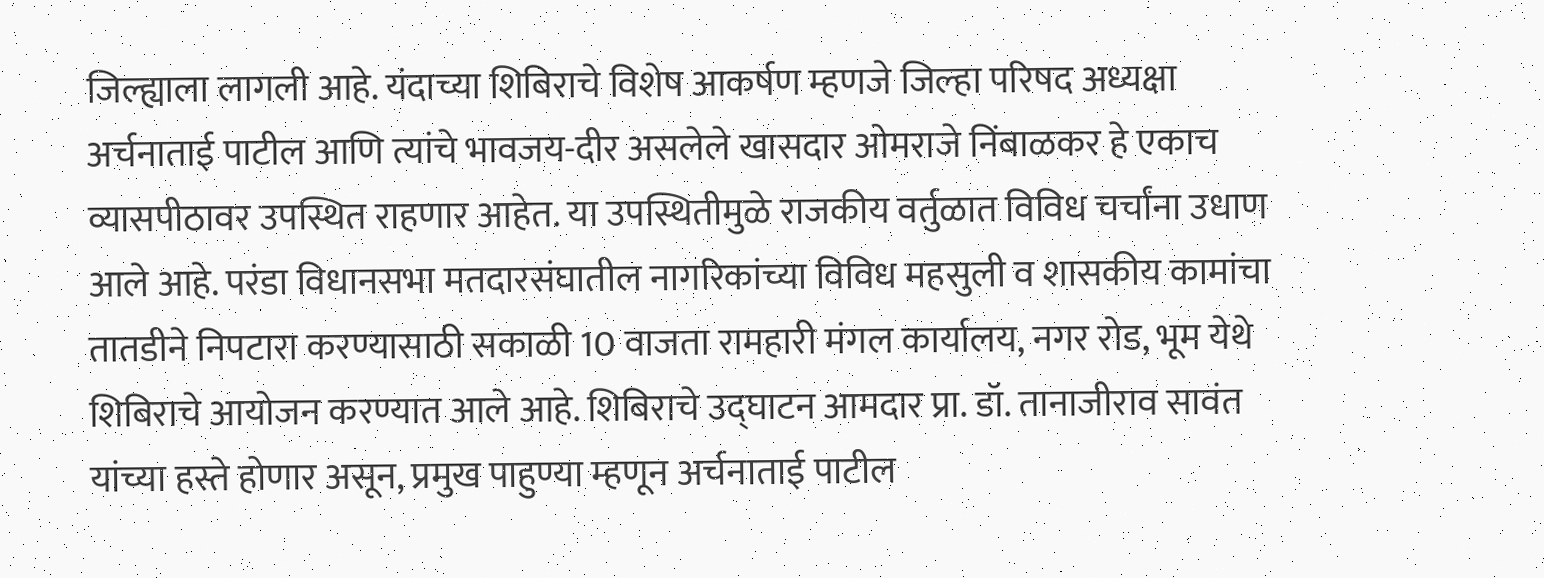जिल्ह्याला लागली आहे. यंदाच्या शिबिराचे विशेष आकर्षण म्हणजे जिल्हा परिषद अध्यक्षा अर्चनाताई पाटील आणि त्यांचे भावजय-दीर असलेले खासदार ओमराजे निंबाळकर हे एकाच व्यासपीठावर उपस्थित राहणार आहेत. या उपस्थितीमुळे राजकीय वर्तुळात विविध चर्चांना उधाण आले आहे. परंडा विधानसभा मतदारसंघातील नागरिकांच्या विविध महसुली व शासकीय कामांचा तातडीने निपटारा करण्यासाठी सकाळी 10 वाजता रामहारी मंगल कार्यालय, नगर रोड, भूम येथे शिबिराचे आयोजन करण्यात आले आहे. शिबिराचे उद्घाटन आमदार प्रा. डॉ. तानाजीराव सावंत यांच्या हस्ते होणार असून, प्रमुख पाहुण्या म्हणून अर्चनाताई पाटील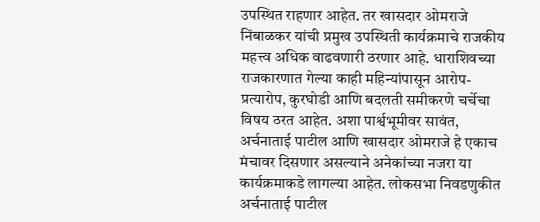उपस्थित राहणार आहेत. तर खासदार ओमराजे निंबाळकर यांची प्रमुख उपस्थिती कार्यक्रमाचे राजकीय महत्त्व अधिक वाढवणारी ठरणार आहे. धाराशिवच्या राजकारणात गेल्या काही महिन्यांपासून आरोप-प्रत्यारोप, कुरघोडी आणि बदलती समीकरणे चर्चेचा विषय ठरत आहेत. अशा पार्श्वभूमीवर सावंत, अर्चनाताई पाटील आणि खासदार ओमराजे हे एकाच मंचावर दिसणार असल्याने अनेकांच्या नजरा या कार्यक्रमाकडे लागल्या आहेत. लोकसभा निवडणुकीत अर्चनाताई पाटील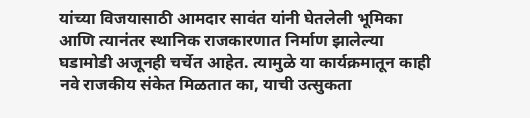यांच्या विजयासाठी आमदार सावंत यांनी घेतलेली भूमिका आणि त्यानंतर स्थानिक राजकारणात निर्माण झालेल्या घडामोडी अजूनही चर्चेत आहेत. त्यामुळे या कार्यक्रमातून काही नवे राजकीय संकेत मिळतात का, याची उत्सुकता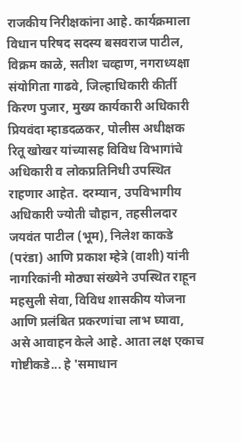राजकीय निरीक्षकांना आहे. कार्यक्रमाला विधान परिषद सदस्य बसवराज पाटील, विक्रम काळे, सतीश चव्हाण, नगराध्यक्षा संयोगिता गाढवे, जिल्हाधिकारी कीर्ती किरण पुजार, मुख्य कार्यकारी अधिकारी प्रियवंदा म्हाडदळकर, पोलीस अधीक्षक रितू खोखर यांच्यासह विविध विभागांचे अधिकारी व लोकप्रतिनिधी उपस्थित राहणार आहेत. दरम्यान, उपविभागीय अधिकारी ज्योती चौहान, तहसीलदार जयवंत पाटील (भूम), निलेश काकडे (परंडा) आणि प्रकाश म्हेत्रे (वाशी) यांनी नागरिकांनी मोठ्या संख्येने उपस्थित राहून महसुली सेवा, विविध शासकीय योजना आणि प्रलंबित प्रकरणांचा लाभ घ्यावा, असे आवाहन केले आहे. आता लक्ष एकाच गोष्टीकडे... हे 'समाधान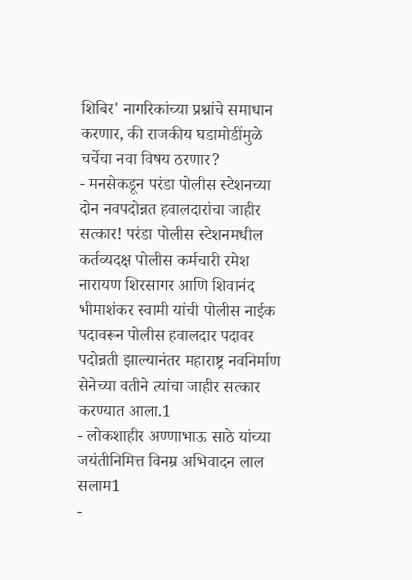शिबिर' नागरिकांच्या प्रश्नांचे समाधान करणार, की राजकीय घडामोडींमुळे चर्चेचा नवा विषय ठरणार?
- मनसेकडून परंडा पोलीस स्टेशनच्या दोन नवपदोन्नत हवालदारांचा जाहीर सत्कार! परंडा पोलीस स्टेशनमधील कर्तव्यदक्ष पोलीस कर्मचारी रमेश नारायण शिरसागर आणि शिवानंद भीमाशंकर स्वामी यांची पोलीस नाईक पदावरून पोलीस हवालदार पदावर पदोन्नती झाल्यानंतर महाराष्ट्र नवनिर्माण सेनेच्या वतीने त्यांचा जाहीर सत्कार करण्यात आला.1
- लोकशाहीर अण्णाभाऊ साठे यांच्या जयंतीनिमित्त विनम्र अभिवादन लाल सलाम1
-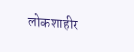लोकशाहीर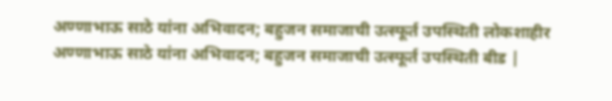अण्णाभाऊ साठे यांना अभिवादन; बहुजन समाजाची उत्स्फूर्त उपस्थिती लोकशाहीर अण्णाभाऊ साठे यांना अभिवादन; बहुजन समाजाची उत्स्फूर्त उपस्थिती बीड |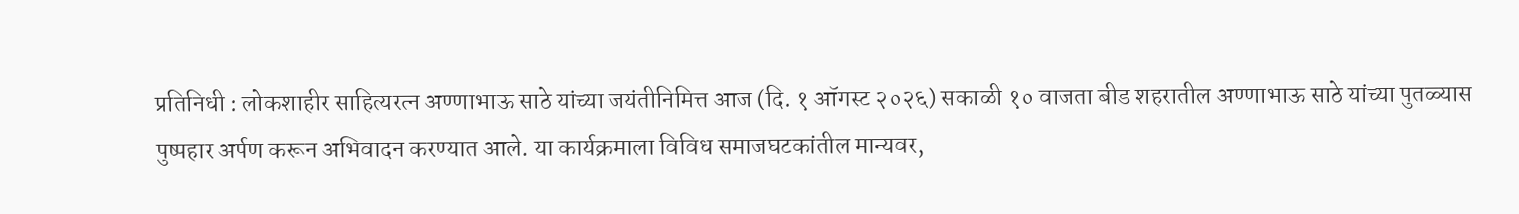प्रतिनिधी : लोकशाहीर साहित्यरत्न अण्णाभाऊ साठे यांच्या जयंतीनिमित्त आज (दि. १ ऑगस्ट २०२६) सकाळी १० वाजता बीड शहरातील अण्णाभाऊ साठे यांच्या पुतळ्यास पुष्पहार अर्पण करून अभिवादन करण्यात आले. या कार्यक्रमाला विविध समाजघटकांतील मान्यवर,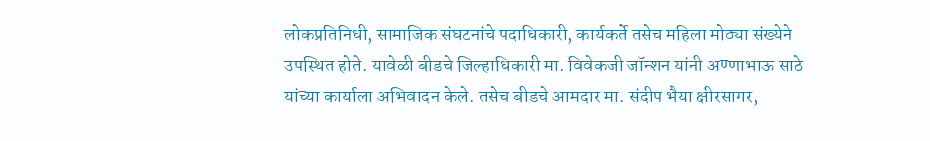लोकप्रतिनिधी, सामाजिक संघटनांचे पदाधिकारी, कार्यकर्ते तसेच महिला मोठ्या संख्येने उपस्थित होते. यावेळी बीडचे जिल्हाधिकारी मा. विवेकजी जॉन्शन यांनी अण्णाभाऊ साठे यांच्या कार्याला अभिवादन केले. तसेच बीडचे आमदार मा. संदीप भैया क्षीरसागर,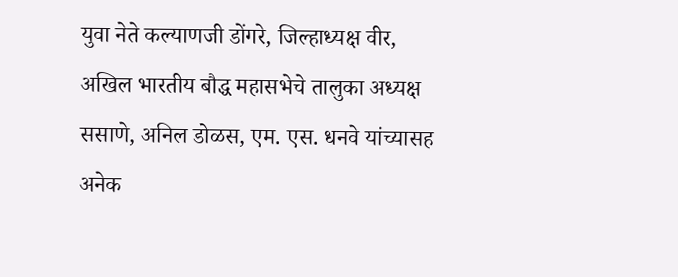युवा नेते कल्याणजी डोंगरे, जिल्हाध्यक्ष वीर, अखिल भारतीय बौद्ध महासभेचे तालुका अध्यक्ष ससाणे, अनिल डोळस, एम. एस. धनवे यांच्यासह अनेक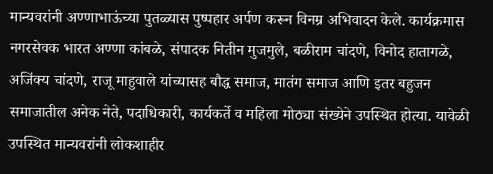मान्यवरांनी अण्णाभाऊंच्या पुतळ्यास पुष्पहार अर्पण करून विनम्र अभिवादन केले. कार्यक्रमास नगरसेवक भारत अण्णा कांबळे, संपादक नितीन मुजमुले, बळीराम चांदणे, विनोद हातागळे, अजिंक्य चांदणे, राजू माहुवाले यांच्यासह बौद्ध समाज, मातंग समाज आणि इतर बहुजन समाजातील अनेक नेते, पदाधिकारी, कार्यकर्ते व महिला मोठ्या संख्येने उपस्थित होत्या. यावेळी उपस्थित मान्यवरांनी लोकशाहीर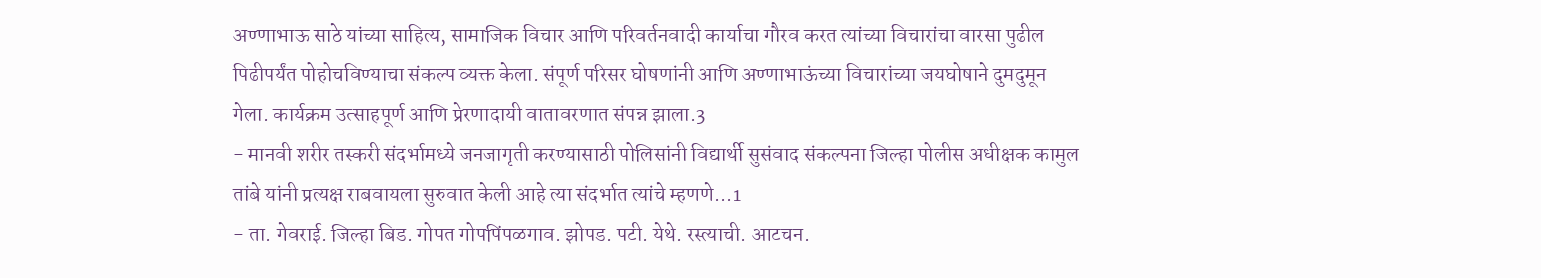अण्णाभाऊ साठे यांच्या साहित्य, सामाजिक विचार आणि परिवर्तनवादी कार्याचा गौरव करत त्यांच्या विचारांचा वारसा पुढील पिढीपर्यंत पोहोचविण्याचा संकल्प व्यक्त केला. संपूर्ण परिसर घोषणांनी आणि अण्णाभाऊंच्या विचारांच्या जयघोषाने दुमदुमून गेला. कार्यक्रम उत्साहपूर्ण आणि प्रेरणादायी वातावरणात संपन्न झाला.3
- मानवी शरीर तस्करी संदर्भामध्ये जनजागृती करण्यासाठी पोलिसांनी विद्यार्थी सुसंवाद संकल्पना जिल्हा पोलीस अधीक्षक कामुल तांबे यांनी प्रत्यक्ष राबवायला सुरुवात केली आहे त्या संदर्भात त्यांचे म्हणणे...1
- ता. गेवराई. जिल्हा बिड. गोपत गोपपिंपळगाव. झोपड. पटी. येथे. रस्त्याची. आटचन.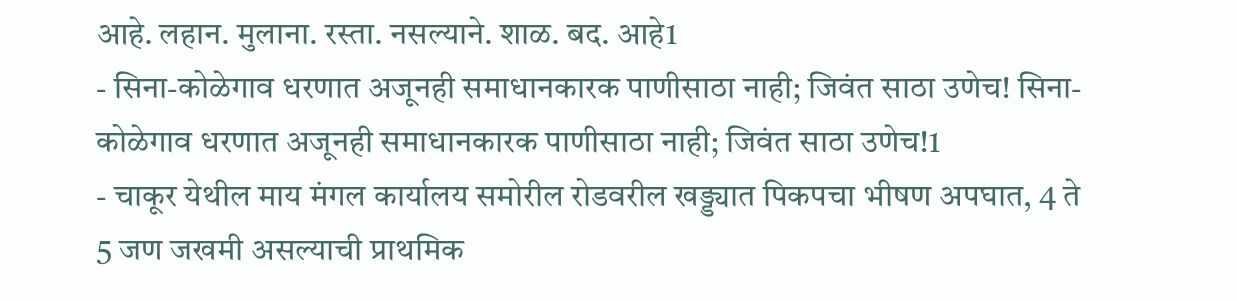आहे. लहान. मुलाना. रस्ता. नसल्याने. शाळ. बद. आहे1
- सिना-कोळेगाव धरणात अजूनही समाधानकारक पाणीसाठा नाही; जिवंत साठा उणेच! सिना-कोळेगाव धरणात अजूनही समाधानकारक पाणीसाठा नाही; जिवंत साठा उणेच!1
- चाकूर येथील माय मंगल कार्यालय समोरील रोडवरील खड्ड्यात पिकपचा भीषण अपघात, 4 ते 5 जण जखमी असल्याची प्राथमिक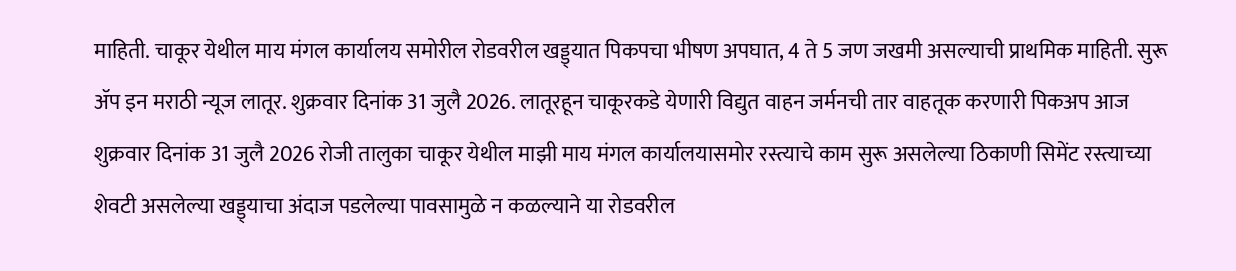माहिती. चाकूर येथील माय मंगल कार्यालय समोरील रोडवरील खड्ड्यात पिकपचा भीषण अपघात, 4 ते 5 जण जखमी असल्याची प्राथमिक माहिती. सुरू ॲप इन मराठी न्यूज लातूर. शुक्रवार दिनांक 31 जुलै 2026. लातूरहून चाकूरकडे येणारी विद्युत वाहन जर्मनची तार वाहतूक करणारी पिकअप आज शुक्रवार दिनांक 31 जुलै 2026 रोजी तालुका चाकूर येथील माझी माय मंगल कार्यालयासमोर रस्त्याचे काम सुरू असलेल्या ठिकाणी सिमेंट रस्त्याच्या शेवटी असलेल्या खड्ड्याचा अंदाज पडलेल्या पावसामुळे न कळल्याने या रोडवरील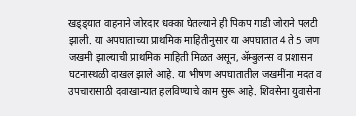खड्ड्यात वाहनाने जोरदार धक्का घेतल्याने ही पिकप गाडी जोराने पलटी झाली. या अपघाताच्या प्राथमिक माहितीनुसार या अपघातात 4 ते 5 जण जखमी झाल्याची प्राथमिक माहिती मिळत असून, ॲम्बुलन्स व प्रशासन घटनास्थळी दाखल झाले आहे. या भीषण अपघातातील जखमींना मदत व उपचारासाठी दवाखान्यात हलविण्याचे काम सुरू आहे. शिवसेना युवासेना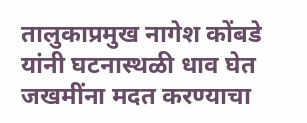तालुकाप्रमुख नागेश कोंबडे यांनी घटनास्थळी धाव घेत जखमींना मदत करण्याचा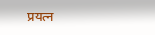प्रयत्न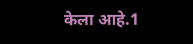केला आहे.1